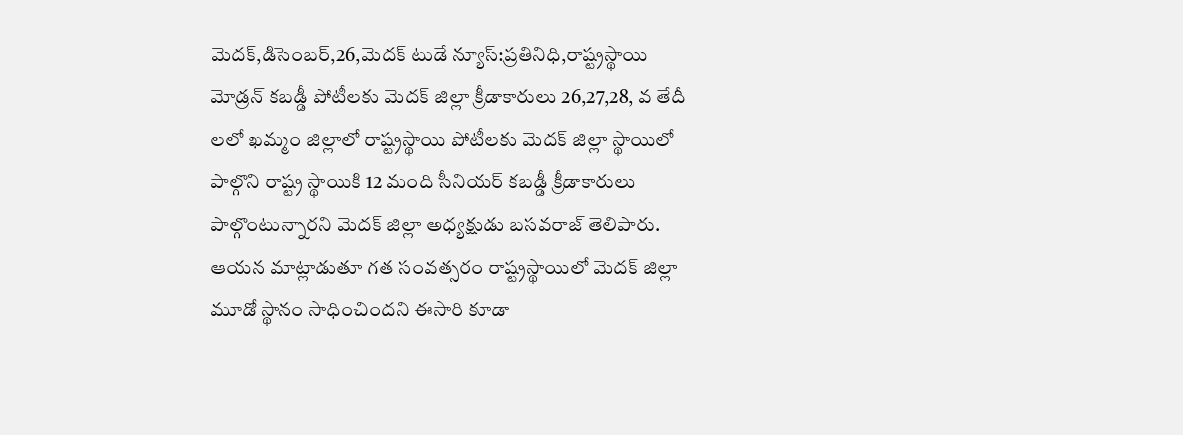మెదక్,డిసెంబర్,26,మెదక్ టుడే న్యూస్:ప్రతినిధి,రాష్ట్రస్థాయి మోడ్రన్ కబడ్డీ పోటీలకు మెదక్ జిల్లా క్రీడాకారులు 26,27,28, వ తేదీ లలో ఖమ్మం జిల్లాలో రాష్ట్రస్థాయి పోటీలకు మెదక్ జిల్లా స్థాయిలో పాల్గొని రాష్ట్ర స్థాయికి 12 మంది సీనియర్ కబడ్డీ క్రీడాకారులు పాల్గొంటున్నారని మెదక్ జిల్లా అధ్యక్షుడు బసవరాజ్ తెలిపారు. ఆయన మాట్లాడుతూ గత సంవత్సరం రాష్ట్రస్థాయిలో మెదక్ జిల్లా మూడో స్థానం సాధించిందని ఈసారి కూడా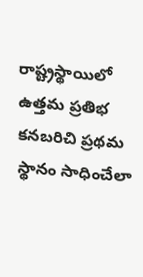రాష్ట్రస్థాయిలో ఉత్తమ ప్రతిభ కనబరిచి ప్రథమ స్థానం సాధించేలా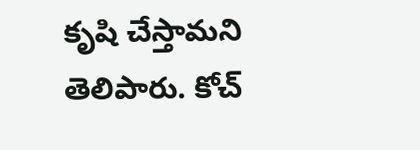కృషి చేస్తామని తెలిపారు. కోచ్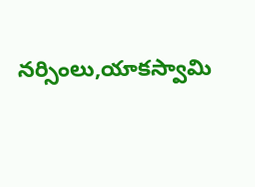నర్సింలు,యాకస్వామి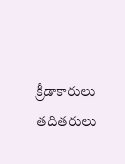క్రీడాకారులు తదితరులు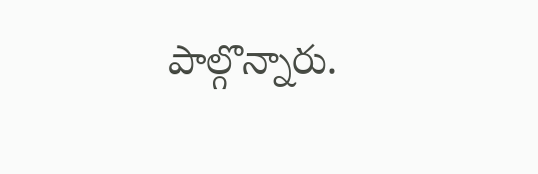పాల్గొన్నారు.